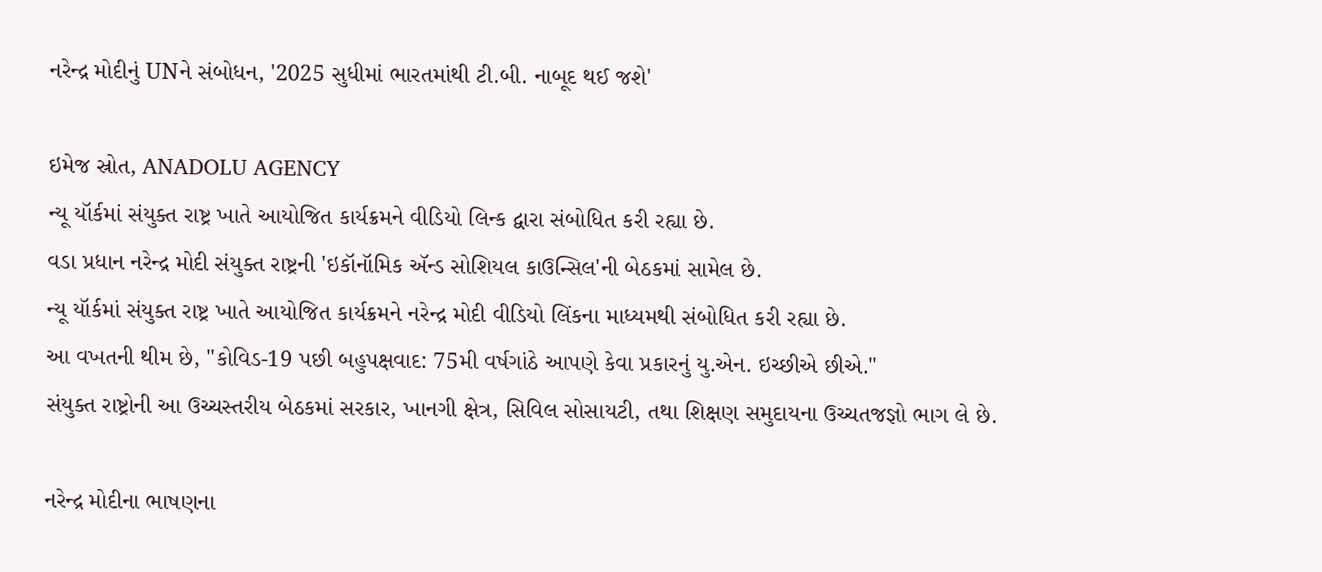નરેન્દ્ર મોદીનું UNને સંબોધન, '2025 સુધીમાં ભારતમાંથી ટી.બી. નાબૂદ થઈ જશે'

ઇમેજ સ્રોત, ANADOLU AGENCY
ન્યૂ યૉર્કમાં સંયુક્ત રાષ્ટ્ર ખાતે આયોજિત કાર્યક્રમને વીડિયો લિન્ક દ્વારા સંબોધિત કરી રહ્યા છે.
વડા પ્રધાન નરેન્દ્ર મોદી સંયુક્ત રાષ્ટ્રની 'ઇકૉનૉમિક ઍન્ડ સોશિયલ કાઉન્સિલ'ની બેઠકમાં સામેલ છે.
ન્યૂ યૉર્કમાં સંયુક્ત રાષ્ટ્ર ખાતે આયોજિત કાર્યક્રમને નરેન્દ્ર મોદી વીડિયો લિંકના માધ્યમથી સંબોધિત કરી રહ્યા છે.
આ વખતની થીમ છે, "કોવિડ-19 પછી બહુપક્ષવાદ: 75મી વર્ષગાંઠે આપણે કેવા પ્રકારનું યુ.એન. ઇચ્છીએ છીએ."
સંયુક્ત રાષ્ટ્રોની આ ઉચ્ચસ્તરીય બેઠકમાં સરકાર, ખાનગી ક્ષેત્ર, સિવિલ સોસાયટી, તથા શિક્ષણ સમુદાયના ઉચ્ચતજજ્ઞો ભાગ લે છે.

નરેન્દ્ર મોદીના ભાષણના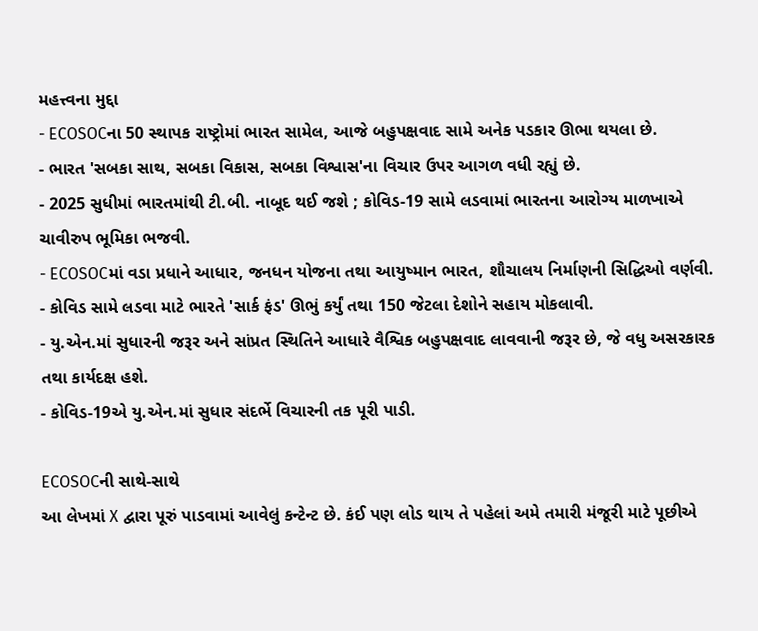મહત્ત્વના મુદ્દા
- ECOSOCના 50 સ્થાપક રાષ્ટ્રોમાં ભારત સામેલ, આજે બહુપક્ષવાદ સામે અનેક પડકાર ઊભા થયલા છે.
- ભારત 'સબકા સાથ, સબકા વિકાસ, સબકા વિશ્વાસ'ના વિચાર ઉપર આગળ વધી રહ્યું છે.
- 2025 સુધીમાં ભારતમાંથી ટી.બી. નાબૂદ થઈ જશે ; કોવિડ-19 સામે લડવામાં ભારતના આરોગ્ય માળખાએ ચાવીરુપ ભૂમિકા ભજવી.
- ECOSOCમાં વડા પ્રધાને આધાર, જનધન યોજના તથા આયુષ્માન ભારત, શૌચાલય નિર્માણની સિદ્ધિઓ વર્ણવી.
- કોવિડ સામે લડવા માટે ભારતે 'સાર્ક ફંડ' ઊભું કર્યું તથા 150 જેટલા દેશોને સહાય મોકલાવી.
- યુ.એન.માં સુધારની જરૂર અને સાંપ્રત સ્થિતિને આધારે વૈશ્વિક બહુપક્ષવાદ લાવવાની જરૂર છે, જે વધુ અસરકારક તથા કાર્યદક્ષ હશે.
- કોવિડ-19એ યુ.એન.માં સુધાર સંદર્ભે વિચારની તક પૂરી પાડી.

ECOSOCની સાથે-સાથે
આ લેખમાં X દ્વારા પૂરું પાડવામાં આવેલું કન્ટેન્ટ છે. કંઈ પણ લોડ થાય તે પહેલાં અમે તમારી મંજૂરી માટે પૂછીએ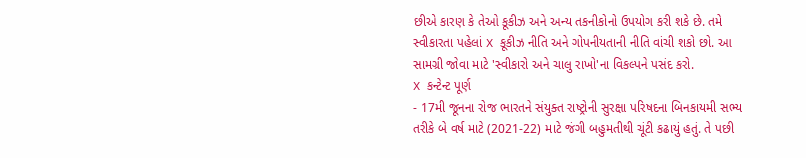છીએ કારણ કે તેઓ કૂકીઝ અને અન્ય તકનીકોનો ઉપયોગ કરી શકે છે. તમે સ્વીકારતા પહેલાં X કૂકીઝ નીતિ અને ગોપનીયતાની નીતિ વાંચી શકો છો. આ સામગ્રી જોવા માટે 'સ્વીકારો અને ચાલુ રાખો'ના વિકલ્પને પસંદ કરો.
X કન્ટેન્ટ પૂર્ણ
- 17મી જૂનના રોજ ભારતને સંયુક્ત રાષ્ટ્રોની સુરક્ષા પરિષદના બિનકાયમી સભ્ય તરીકે બે વર્ષ માટે (2021-22) માટે જંગી બહુમતીથી ચૂંટી કઢાયું હતું. તે પછી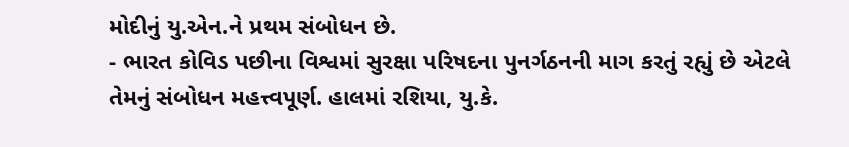મોદીનું યુ.એન.ને પ્રથમ સંબોધન છે.
- ભારત કોવિડ પછીના વિશ્વમાં સુરક્ષા પરિષદના પુનર્ગઠનની માગ કરતું રહ્યું છે એટલે તેમનું સંબોધન મહત્ત્વપૂર્ણ. હાલમાં રશિયા, યુ.કે.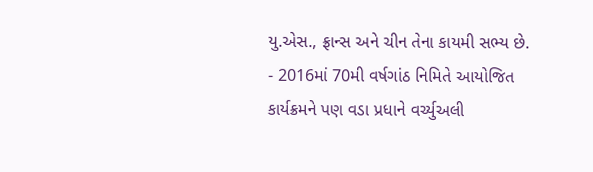યુ.એસ., ફ્રાન્સ અને ચીન તેના કાયમી સભ્ય છે.
- 2016માં 70મી વર્ષગાંઠ નિમિતે આયોજિત કાર્યક્રમને પણ વડા પ્રધાને વર્ચ્યુઅલી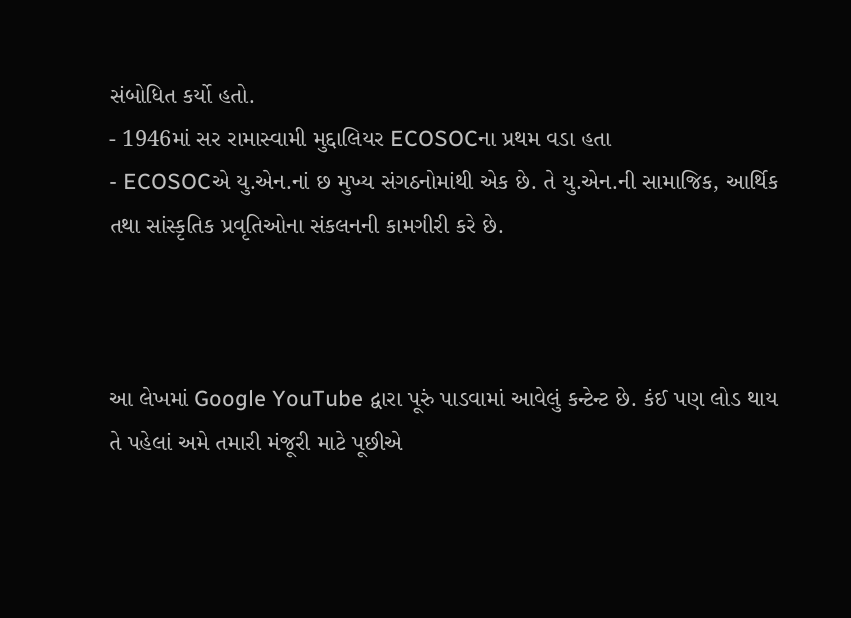સંબોધિત કર્યો હતો.
- 1946માં સર રામાસ્વામી મુદ્દાલિયર ECOSOCના પ્રથમ વડા હતા
- ECOSOCએ યુ.એન.નાં છ મુખ્ય સંગઠનોમાંથી એક છે. તે યુ.એન.ની સામાજિક, આર્થિક તથા સાંસ્કૃતિક પ્રવૃતિઓના સંકલનની કામગીરી કરે છે.



આ લેખમાં Google YouTube દ્વારા પૂરું પાડવામાં આવેલું કન્ટેન્ટ છે. કંઈ પણ લોડ થાય તે પહેલાં અમે તમારી મંજૂરી માટે પૂછીએ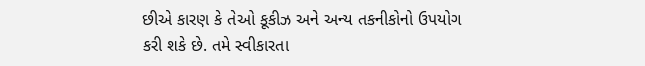છીએ કારણ કે તેઓ કૂકીઝ અને અન્ય તકનીકોનો ઉપયોગ કરી શકે છે. તમે સ્વીકારતા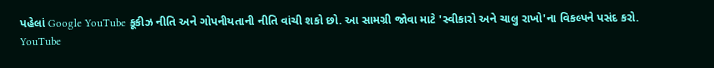પહેલાં Google YouTube કૂકીઝ નીતિ અને ગોપનીયતાની નીતિ વાંચી શકો છો. આ સામગ્રી જોવા માટે 'સ્વીકારો અને ચાલુ રાખો'ના વિકલ્પને પસંદ કરો.
YouTube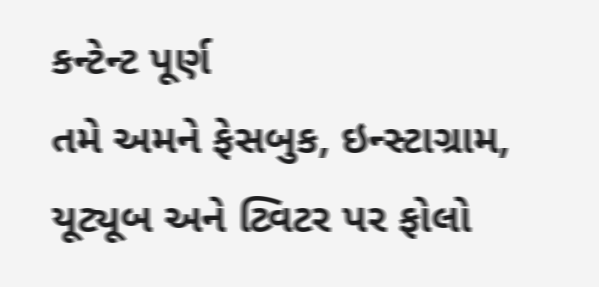કન્ટેન્ટ પૂર્ણ
તમે અમને ફેસબુક, ઇન્સ્ટાગ્રામ, યૂટ્યૂબ અને ટ્વિટર પર ફોલો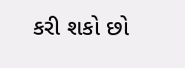કરી શકો છો